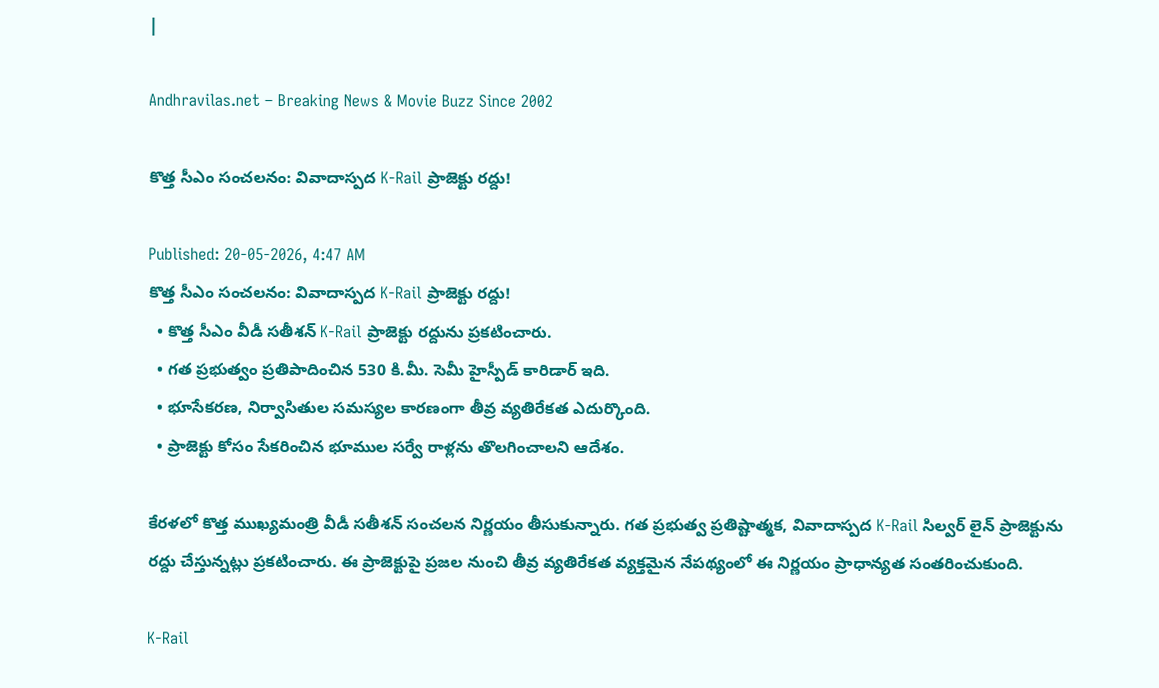|

Andhravilas.net – Breaking News & Movie Buzz Since 2002

కొత్త సీఎం సంచలనం: వివాదాస్పద K-Rail ప్రాజెక్టు రద్దు!

Published: 20-05-2026, 4:47 AM
కొత్త సీఎం సంచలనం: వివాదాస్పద K-Rail ప్రాజెక్టు రద్దు!
  • కొత్త సీఎం వీడీ సతీశన్ K-Rail ప్రాజెక్టు రద్దును ప్రకటించారు.
  • గత ప్రభుత్వం ప్రతిపాదించిన 530 కి.మీ. సెమీ హైస్పీడ్ కారిడార్ ఇది.
  • భూసేకరణ, నిర్వాసితుల సమస్యల కారణంగా తీవ్ర వ్యతిరేకత ఎదుర్కొంది.
  • ప్రాజెక్టు కోసం సేకరించిన భూముల సర్వే రాళ్లను తొలగించాలని ఆదేశం.

కేరళలో కొత్త ముఖ్యమంత్రి వీడీ సతీశన్ సంచలన నిర్ణయం తీసుకున్నారు. గత ప్రభుత్వ ప్రతిష్టాత్మక, వివాదాస్పద K-Rail సిల్వర్ లైన్ ప్రాజెక్టును రద్దు చేస్తున్నట్లు ప్రకటించారు. ఈ ప్రాజెక్టుపై ప్రజల నుంచి తీవ్ర వ్యతిరేకత వ్యక్తమైన నేపథ్యంలో ఈ నిర్ణయం ప్రాధాన్యత సంతరించుకుంది.

K-Rail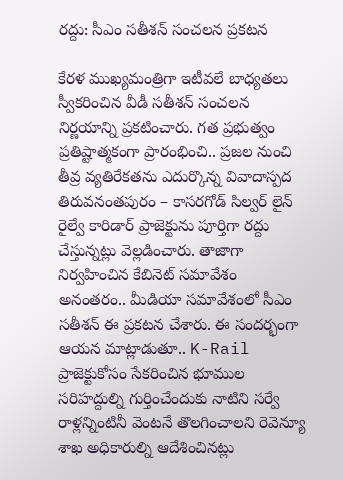రద్దు: సీఎం సతీశన్ సంచలన ప్రకటన

కేరళ ముఖ్యమంత్రిగా ఇటీవలే బాధ్యతలు స్వీకరించిన వీడీ సతీశన్ సంచలన నిర్ణయాన్ని ప్రకటించారు. గత ప్రభుత్వం ప్రతిష్టాత్మకంగా ప్రారంభించి.. ప్రజల నుంచి తీవ్ర వ్యతిరేకతను ఎదుర్కొన్న వివాదాస్పద తిరువనంతపురం – కాసరగోడ్ సిల్వర్ లైన్ రైల్వే కారిడార్ ప్రాజెక్టును పూర్తిగా రద్దు చేస్తున్నట్లు వెల్లడించారు. తాజాగా నిర్వహించిన కేబినెట్ సమావేశం అనంతరం.. మీడియా సమావేశంలో సీఎం సతీశన్ ఈ ప్రకటన చేశారు. ఈ సందర్భంగా ఆయన మాట్లాడుతూ.. K-Rail ప్రాజెక్టుకోసం సేకరించిన భూముల సరిహద్దుల్ని గుర్తించేందుకు నాటిని సర్వే రాళ్లన్నింటినీ వెంటనే తొలగించాలని రెవెన్యూ శాఖ అధికారుల్ని ఆదేశించినట్లు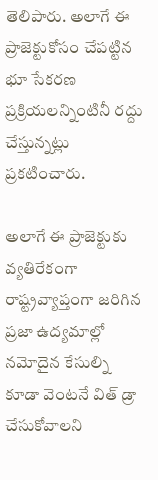తెలిపారు. అలాగే ఈ ప్రాజెక్టుకోసం చేపట్టిన భూ సేకరణ ప్రక్రియలన్నింటినీ రద్దు చేస్తున్నట్లు ప్రకటించారు.

అలాగే ఈ ప్రాజెక్టుకు వ్యతిరేకంగా రాష్ట్రవ్యాప్తంగా జరిగిన ప్రజా ఉద్యమాల్లో నమోదైన కేసుల్ని కూడా వెంటనే విత్ డ్రా చేసుకోవాలని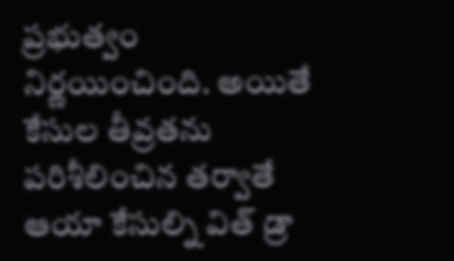ప్రభుత్వం నిర్ణయించింది. అయితే కేసుల తీవ్రతను పరిశీలించిన తర్వాతే ఆయా కేసుల్ని విత్ డ్రా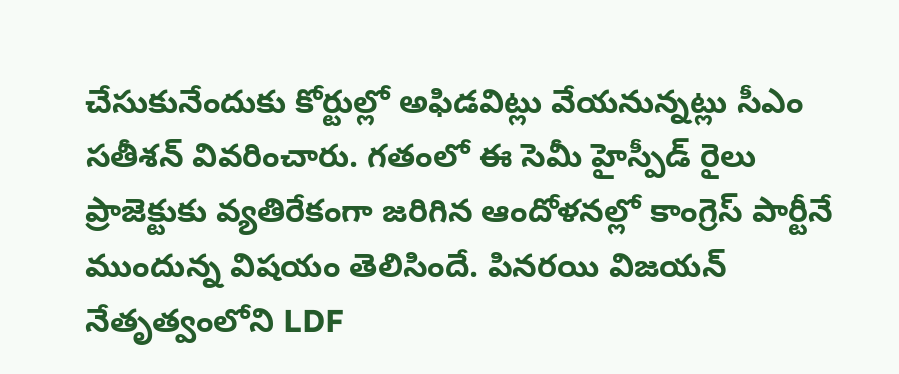చేసుకునేందుకు కోర్టుల్లో అఫిడవిట్లు వేయనున్నట్లు సీఎం సతీశన్ వివరించారు. గతంలో ఈ సెమీ హైస్పీడ్ రైలు ప్రాజెక్టుకు వ్యతిరేకంగా జరిగిన ఆందోళనల్లో కాంగ్రెస్ పార్టీనే ముందున్న విషయం తెలిసిందే. పినరయి విజయన్ నేతృత్వంలోని LDF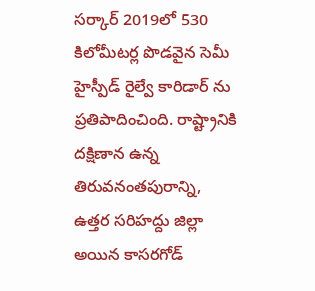సర్కార్ 2019లో 530 కిలోమీటర్ల పొడవైన సెమీ హైస్పీడ్ రైల్వే కారిడార్ ను ప్రతిపాదించింది. రాష్ట్రానికి దక్షిణాన ఉన్న తిరువనంతపురాన్ని, ఉత్తర సరిహద్దు జిల్లా అయిన కాసరగోడ్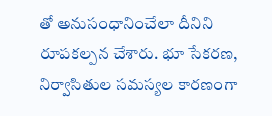తో అనుసంధానించేలా దీనిని రూపకల్పన చేశారు. భూ సేకరణ, నిర్వాసితుల సమస్యల కారణంగా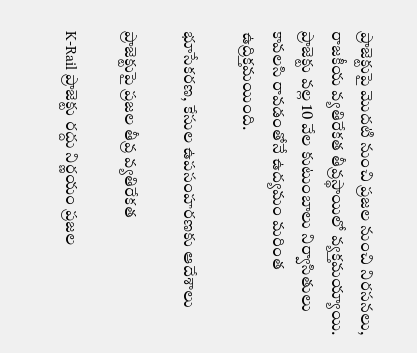ప్రాజెక్టుపై మొదటి నుంచి ప్రజల నుంచి నిరసనలు, రాజకీయ వ్యతిరేకత తీవ్రస్థాయిలో వ్యక్తమయ్యాయి. ప్రాజెక్టు వల్ల 10 వేల కుటుంబాలు నిర్వాసితులు కావలసి రావడంతోనే ఉద్యమం మరింత ఉద్రిక్తమయింది.

భూసేకరణ, కేసుల ఉపసంహరణకు ఆదేశాలు

ప్రాజెక్టుపై ప్రజల తీవ్ర వ్యతిరేకత

K-Rail ప్రాజెక్టు రద్దు నిర్ణయం ప్రజల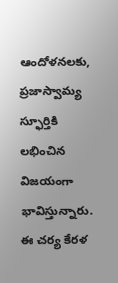ఆందోళనలకు, ప్రజాస్వామ్య స్ఫూర్తికి లభించిన విజయంగా భావిస్తున్నారు. ఈ చర్య కేరళ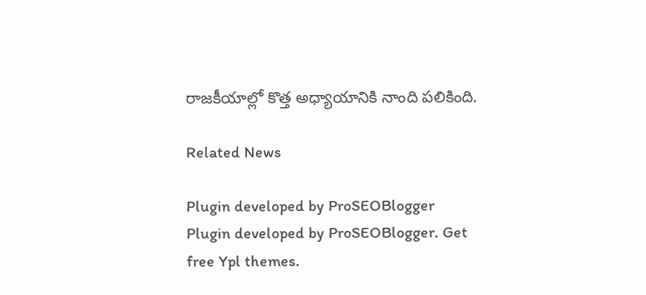రాజకీయాల్లో కొత్త అధ్యాయానికి నాంది పలికింది.

Related News

Plugin developed by ProSEOBlogger
Plugin developed by ProSEOBlogger. Get free Ypl themes.